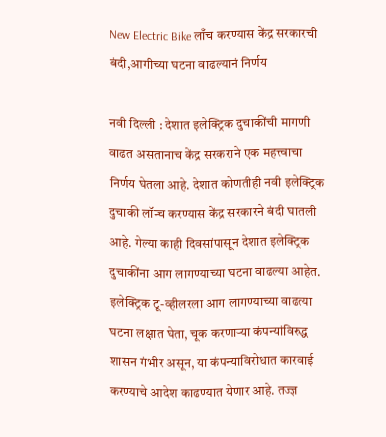New Electric Bike लाँच करण्यास केंद्र सरकारची बंदी,आगीच्या घटना वाढल्यानं निर्णय

नवी दिल्ली : देशात इलेक्ट्रिक दुचाकींची मागणी वाढत असतानाच केंद्र सरकराने एक महत्त्वाचा निर्णय घेतला आहे. देशात कोणतीही नवी इलेक्ट्रिक दुचाकी लॉन्च करण्यास केंद्र सरकारने बंदी घातली आहे. गेल्या काही दिवसांपासून देशात इलेक्ट्रिक दुचाकींना आग लागण्याच्या घटना वाढल्या आहेत.
इलेक्ट्रिक टू-व्हीलरला आग लागण्याच्या वाढत्या घटना लक्षात घेता, चूक करणाऱ्या कंपन्यांविरुद्ध शासन गंभीर असून, या कंपन्याविरोधात कारवाई करण्याचे आदेश काढण्यात येणार आहे. तज्ज्ञ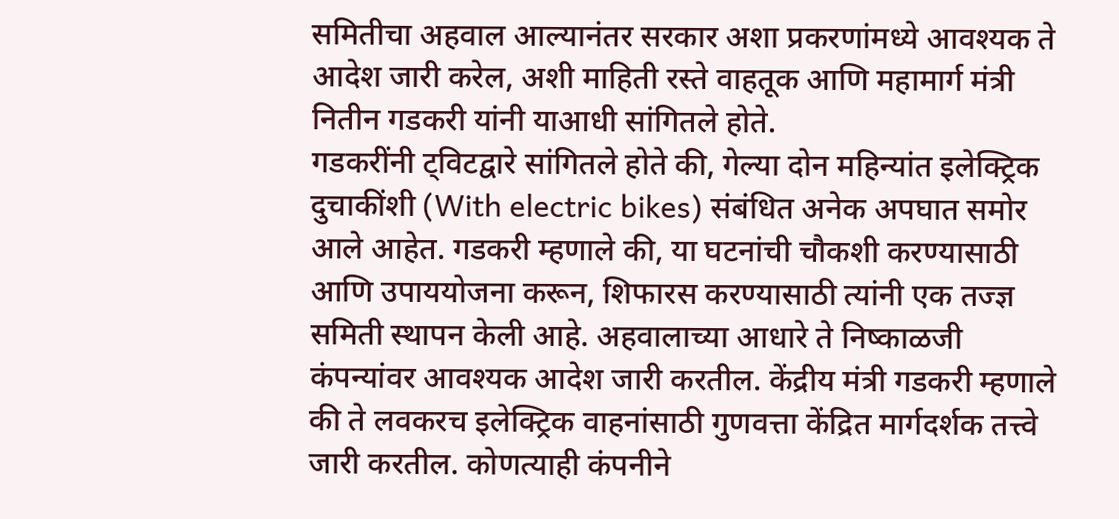समितीचा अहवाल आल्यानंतर सरकार अशा प्रकरणांमध्ये आवश्यक ते आदेश जारी करेल, अशी माहिती रस्ते वाहतूक आणि महामार्ग मंत्री नितीन गडकरी यांनी याआधी सांगितले होते.
गडकरींनी ट्विटद्वारे सांगितले होते की, गेल्या दोन महिन्यांत इलेक्ट्रिक दुचाकींशी (With electric bikes) संबंधित अनेक अपघात समोर आले आहेत. गडकरी म्हणाले की, या घटनांची चौकशी करण्यासाठी आणि उपाययोजना करून, शिफारस करण्यासाठी त्यांनी एक तज्ज्ञ समिती स्थापन केली आहे. अहवालाच्या आधारे ते निष्काळजी कंपन्यांवर आवश्यक आदेश जारी करतील. केंद्रीय मंत्री गडकरी म्हणाले की ते लवकरच इलेक्ट्रिक वाहनांसाठी गुणवत्ता केंद्रित मार्गदर्शक तत्त्वे जारी करतील. कोणत्याही कंपनीने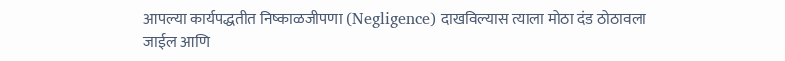आपल्या कार्यपद्धतीत निष्काळजीपणा (Negligence) दाखविल्यास त्याला मोठा दंड ठोठावला जाईल आणि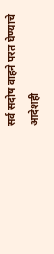सर्व सदोष वाहने परत घेण्याचे आदेशही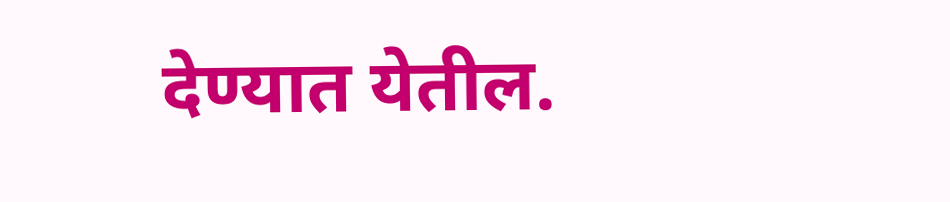देण्यात येतील.